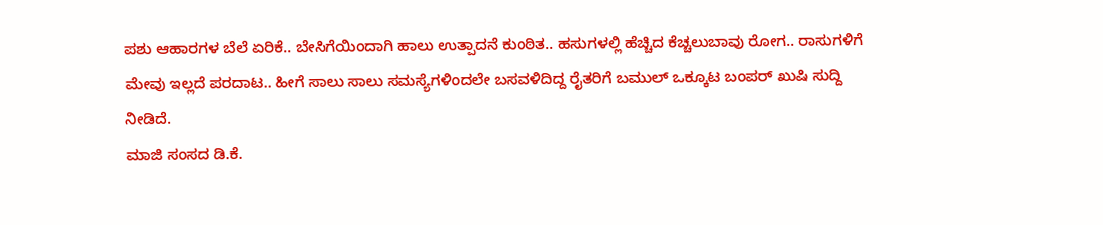ಪಶು ಆಹಾರಗಳ ಬೆಲೆ ಏರಿಕೆ.. ಬೇಸಿಗೆಯಿಂದಾಗಿ ಹಾಲು ಉತ್ಪಾದನೆ ಕುಂಠಿತ.. ಹಸುಗಳಲ್ಲಿ ಹೆಚ್ಚಿದ ಕೆಚ್ಚಲುಬಾವು ರೋಗ.. ರಾಸುಗಳಿಗೆ ಮೇವು ಇಲ್ಲದೆ ಪರದಾಟ.. ಹೀಗೆ ಸಾಲು ಸಾಲು ಸಮಸ್ಯೆಗಳಿಂದಲೇ ಬಸವಳಿದಿದ್ದ ರೈತರಿಗೆ ಬಮುಲ್ ಒಕ್ಕೂಟ ಬಂಪರ್ ಖುಷಿ ಸುದ್ದಿ ನೀಡಿದೆ.
ಮಾಜಿ ಸಂಸದ ಡಿ.ಕೆ.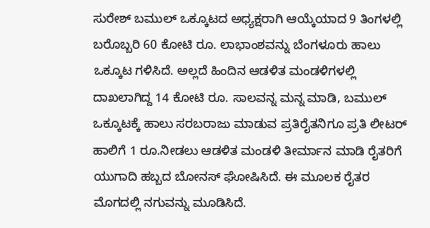ಸುರೇಶ್ ಬಮುಲ್ ಒಕ್ಕೂಟದ ಅಧ್ಯಕ್ಷರಾಗಿ ಆಯ್ಕೆಯಾದ 9 ತಿಂಗಳಲ್ಲಿ ಬರೊಬ್ಬರಿ 60 ಕೋಟಿ ರೂ. ಲಾಭಾಂಶವನ್ನು ಬೆಂಗಳೂರು ಹಾಲು ಒಕ್ಕೂಟ ಗಳಿಸಿದೆ. ಅಲ್ಲದೆ ಹಿಂದಿನ ಆಡಳಿತ ಮಂಡಳಿಗಳಲ್ಲಿ ದಾಖಲಾಗಿದ್ದ 14 ಕೋಟಿ ರೂ. ಸಾಲವನ್ನ ಮನ್ನ ಮಾಡಿ, ಬಮುಲ್ ಒಕ್ಕೂಟಕ್ಕೆ ಹಾಲು ಸರಬರಾಜು ಮಾಡುವ ಪ್ರತಿರೈತನಿಗೂ ಪ್ರತಿ ಲೀಟರ್ ಹಾಲಿಗೆ 1 ರೂ.ನೀಡಲು ಆಡಳಿತ ಮಂಡಳಿ ತೀರ್ಮಾನ ಮಾಡಿ ರೈತರಿಗೆ ಯುಗಾದಿ ಹಬ್ಬದ ಬೋನಸ್ ಘೋಷಿಸಿದೆ. ಈ ಮೂಲಕ ರೈತರ ಮೊಗದಲ್ಲಿ ನಗುವನ್ನು ಮೂಡಿಸಿದೆ.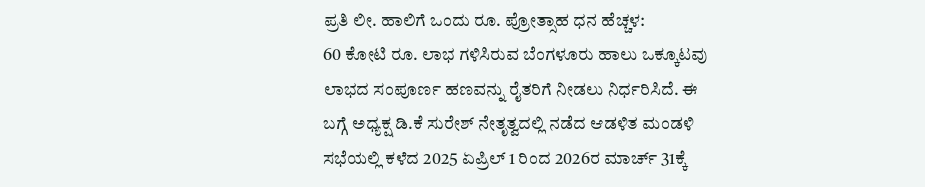ಪ್ರತಿ ಲೀ. ಹಾಲಿಗೆ ಒಂದು ರೂ. ಪ್ರೋತ್ಸಾಹ ಧನ ಹೆಚ್ಚಳ:
60 ಕೋಟಿ ರೂ. ಲಾಭ ಗಳಿಸಿರುವ ಬೆಂಗಳೂರು ಹಾಲು ಒಕ್ಕೂಟವು ಲಾಭದ ಸಂಪೂರ್ಣ ಹಣವನ್ನು ರೈತರಿಗೆ ನೀಡಲು ನಿರ್ಧರಿಸಿದೆ. ಈ ಬಗ್ಗೆ ಅಧ್ಯಕ್ಷ ಡಿ.ಕೆ ಸುರೇಶ್ ನೇತೃತ್ವದಲ್ಲಿ ನಡೆದ ಆಡಳಿತ ಮಂಡಳಿ ಸಭೆಯಲ್ಲಿ ಕಳೆದ 2025 ಏಪ್ರಿಲ್ 1 ರಿಂದ 2026ರ ಮಾರ್ಚ್ 31ಕ್ಕೆ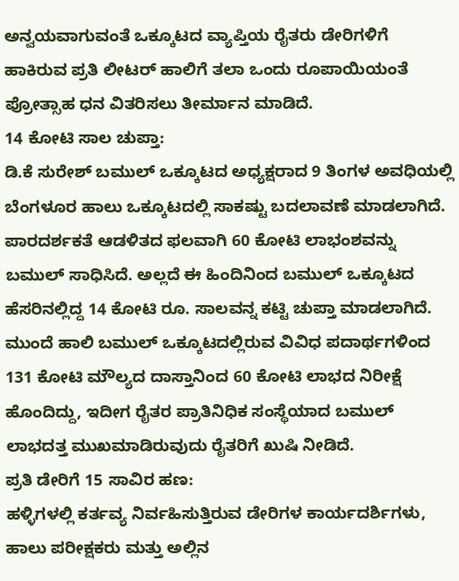ಅನ್ವಯವಾಗುವಂತೆ ಒಕ್ಕೂಟದ ವ್ಯಾಪ್ತಿಯ ರೈತರು ಡೇರಿಗಳಿಗೆ ಹಾಕಿರುವ ಪ್ರತಿ ಲೀಟರ್ ಹಾಲಿಗೆ ತಲಾ ಒಂದು ರೂಪಾಯಿಯಂತೆ ಪ್ರೋತ್ಸಾಹ ಧನ ವಿತರಿಸಲು ತೀರ್ಮಾನ ಮಾಡಿದೆ.
14 ಕೋಟಿ ಸಾಲ ಚುಪ್ತಾ:
ಡಿ.ಕೆ ಸುರೇಶ್ ಬಮುಲ್ ಒಕ್ಕೂಟದ ಅಧ್ಯಕ್ಷರಾದ 9 ತಿಂಗಳ ಅವಧಿಯಲ್ಲಿ ಬೆಂಗಳೂರ ಹಾಲು ಒಕ್ಕೂಟದಲ್ಲಿ ಸಾಕಷ್ಟು ಬದಲಾವಣೆ ಮಾಡಲಾಗಿದೆ. ಪಾರದರ್ಶಕತೆ ಆಡಳಿತದ ಫಲವಾಗಿ 60 ಕೋಟಿ ಲಾಭಂಶವನ್ನು ಬಮುಲ್ ಸಾಧಿಸಿದೆ. ಅಲ್ಲದೆ ಈ ಹಿಂದಿನಿಂದ ಬಮುಲ್ ಒಕ್ಕೂಟದ ಹೆಸರಿನಲ್ಲಿದ್ದ 14 ಕೋಟಿ ರೂ. ಸಾಲವನ್ನ ಕಟ್ಟಿ ಚುಪ್ತಾ ಮಾಡಲಾಗಿದೆ. ಮುಂದೆ ಹಾಲಿ ಬಮುಲ್ ಒಕ್ಕೂಟದಲ್ಲಿರುವ ವಿವಿಧ ಪದಾರ್ಥಗಳಿಂದ 131 ಕೋಟಿ ಮೌಲ್ಯದ ದಾಸ್ತಾನಿಂದ 60 ಕೋಟಿ ಲಾಭದ ನಿರೀಕ್ಷೆ ಹೊಂದಿದ್ದು, ಇದೀಗ ರೈತರ ಪ್ರಾತಿನಿಧಿಕ ಸಂಸ್ಥೆಯಾದ ಬಮುಲ್ ಲಾಭದತ್ತ ಮುಖಮಾಡಿರುವುದು ರೈತರಿಗೆ ಖುಷಿ ನೀಡಿದೆ.
ಪ್ರತಿ ಡೇರಿಗೆ 15 ಸಾವಿರ ಹಣ:
ಹಳ್ಳಿಗಳಲ್ಲಿ ಕರ್ತವ್ಯ ನಿರ್ವಹಿಸುತ್ತಿರುವ ಡೇರಿಗಳ ಕಾರ್ಯದರ್ಶಿಗಳು, ಹಾಲು ಪರೀಕ್ಷಕರು ಮತ್ತು ಅಲ್ಲಿನ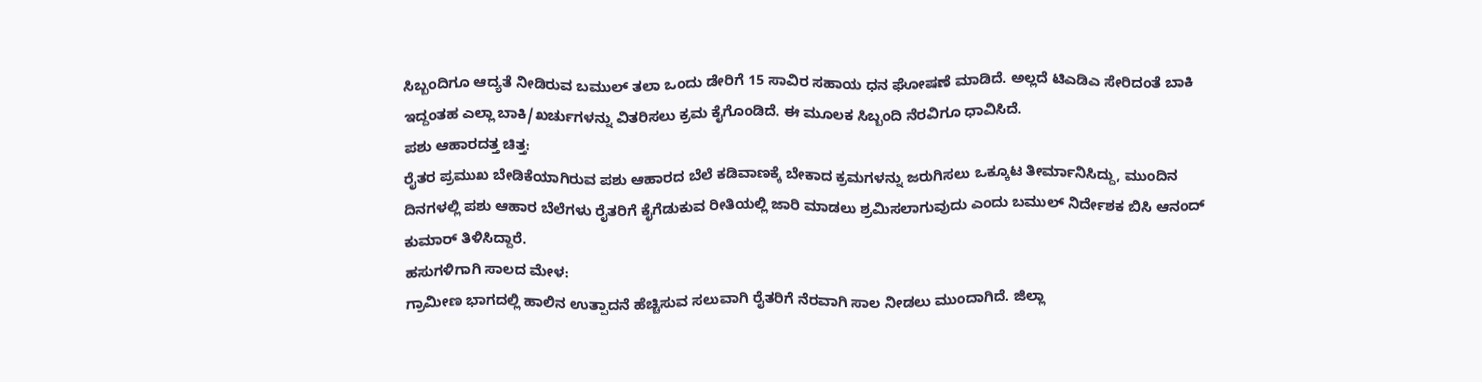ಸಿಬ್ಬಂದಿಗೂ ಆದ್ಯತೆ ನೀಡಿರುವ ಬಮುಲ್ ತಲಾ ಒಂದು ಡೇರಿಗೆ 15 ಸಾವಿರ ಸಹಾಯ ಧನ ಘೋಷಣೆ ಮಾಡಿದೆ. ಅಲ್ಲದೆ ಟಿಎಡಿಎ ಸೇರಿದಂತೆ ಬಾಕಿ ಇದ್ದಂತಹ ಎಲ್ಲಾ ಬಾಕಿ/ಖರ್ಚುಗಳನ್ನು ವಿತರಿಸಲು ಕ್ರಮ ಕೈಗೊಂಡಿದೆ. ಈ ಮೂಲಕ ಸಿಬ್ಬಂದಿ ನೆರವಿಗೂ ಧಾವಿಸಿದೆ.
ಪಶು ಆಹಾರದತ್ತ ಚಿತ್ತ:
ರೈತರ ಪ್ರಮುಖ ಬೇಡಿಕೆಯಾಗಿರುವ ಪಶು ಆಹಾರದ ಬೆಲೆ ಕಡಿವಾಣಕ್ಕೆ ಬೇಕಾದ ಕ್ರಮಗಳನ್ನು ಜರುಗಿಸಲು ಒಕ್ಕೂಟ ತೀರ್ಮಾನಿಸಿದ್ದು, ಮುಂದಿನ ದಿನಗಳಲ್ಲಿ ಪಶು ಆಹಾರ ಬೆಲೆಗಳು ರೈತರಿಗೆ ಕೈಗೆಡುಕುವ ರೀತಿಯಲ್ಲಿ ಜಾರಿ ಮಾಡಲು ಶ್ರಮಿಸಲಾಗುವುದು ಎಂದು ಬಮುಲ್ ನಿರ್ದೇಶಕ ಬಿಸಿ ಆನಂದ್ ಕುಮಾರ್ ತಿಳಿಸಿದ್ದಾರೆ.
ಹಸುಗಳಿಗಾಗಿ ಸಾಲದ ಮೇಳ:
ಗ್ರಾಮೀಣ ಭಾಗದಲ್ಲಿ ಹಾಲಿನ ಉತ್ಪಾದನೆ ಹೆಚ್ಚಿಸುವ ಸಲುವಾಗಿ ರೈತರಿಗೆ ನೆರವಾಗಿ ಸಾಲ ನೀಡಲು ಮುಂದಾಗಿದೆ. ಜಿಲ್ಲಾ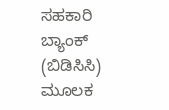ಸಹಕಾರಿ ಬ್ಯಾಂಕ್ (ಬಿಡಿಸಿಸಿ) ಮೂಲಕ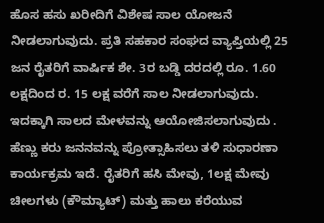ಹೊಸ ಹಸು ಖರೀದಿಗೆ ವಿಶೇಷ ಸಾಲ ಯೋಜನೆ ನೀಡಲಾಗುವುದು. ಪ್ರತಿ ಸಹಕಾರ ಸಂಘದ ವ್ಯಾಪ್ತಿಯಲ್ಲಿ 25 ಜನ ರೈತರಿಗೆ ವಾರ್ಷಿಕ ಶೇ. 3ರ ಬಡ್ಡಿ ದರದಲ್ಲಿ ರೂ. 1.60 ಲಕ್ಷದಿಂದ ರ. 15 ಲಕ್ಷ ವರೆಗೆ ಸಾಲ ನೀಡಲಾಗುವುದು. ಇದಕ್ಕಾಗಿ ಸಾಲದ ಮೇಳವನ್ನು ಆಯೋಜಿಸಲಾಗುವುದು . ಹೆಣ್ಣು ಕರು ಜನನವನ್ನು ಪ್ರೋತ್ಸಾಹಿಸಲು ತಳಿ ಸುಧಾರಣಾ ಕಾರ್ಯಕ್ರಮ ಇದೆ. ರೈತರಿಗೆ ಹಸಿ ಮೇವು, 1ಲಕ್ಷ ಮೇವು ಚೀಲಗಳು (ಕೌಮ್ಯಾಟ್) ಮತ್ತು ಹಾಲು ಕರೆಯುವ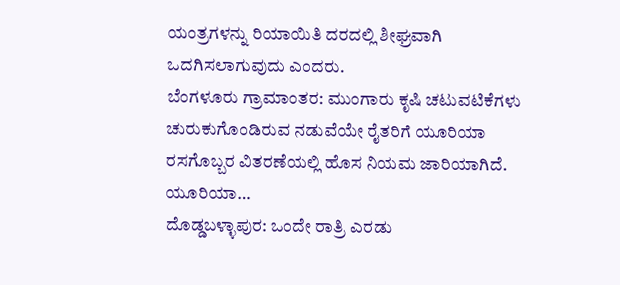ಯಂತ್ರಗಳನ್ನು ರಿಯಾಯಿತಿ ದರದಲ್ಲಿ ಶೀಘ್ರವಾಗಿ ಒದಗಿಸಲಾಗುವುದು ಎಂದರು.
ಬೆಂಗಳೂರು ಗ್ರಾಮಾಂತರ: ಮುಂಗಾರು ಕೃಷಿ ಚಟುವಟಿಕೆಗಳು ಚುರುಕುಗೊಂಡಿರುವ ನಡುವೆಯೇ ರೈತರಿಗೆ ಯೂರಿಯಾ ರಸಗೊಬ್ಬರ ವಿತರಣೆಯಲ್ಲಿ ಹೊಸ ನಿಯಮ ಜಾರಿಯಾಗಿದೆ. ಯೂರಿಯಾ…
ದೊಡ್ಡಬಳ್ಳಾಪುರ: ಒಂದೇ ರಾತ್ರಿ ಎರಡು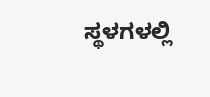ಸ್ಥಳಗಳಲ್ಲಿ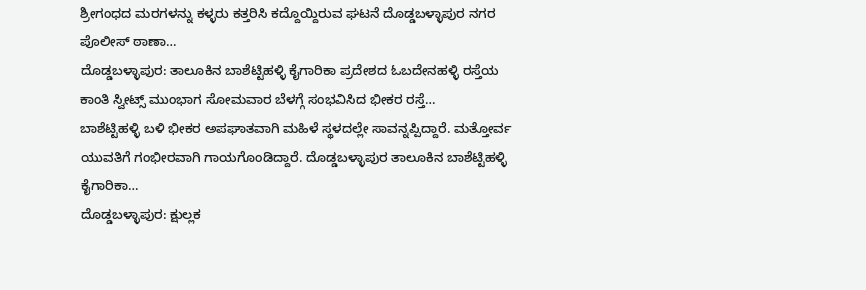ಶ್ರೀಗಂಧದ ಮರಗಳನ್ನು ಕಳ್ಳರು ಕತ್ತರಿಸಿ ಕದ್ದೊಯ್ದಿರುವ ಘಟನೆ ದೊಡ್ಡಬಳ್ಳಾಪುರ ನಗರ ಪೊಲೀಸ್ ಠಾಣಾ…
ದೊಡ್ಡಬಳ್ಳಾಪುರ: ತಾಲೂಕಿನ ಬಾಶೆಟ್ಟಿಹಳ್ಳಿ ಕೈಗಾರಿಕಾ ಪ್ರದೇಶದ ಓಬದೇನಹಳ್ಳಿ ರಸ್ತೆಯ ಕಾಂತಿ ಸ್ವೀಟ್ಸ್ ಮುಂಭಾಗ ಸೋಮವಾರ ಬೆಳಗ್ಗೆ ಸಂಭವಿಸಿದ ಭೀಕರ ರಸ್ತೆ…
ಬಾಶೆಟ್ಟಿಹಳ್ಳಿ ಬಳಿ ಭೀಕರ ಅಪಘಾತವಾಗಿ ಮಹಿಳೆ ಸ್ಥಳದಲ್ಲೇ ಸಾವನ್ನಪ್ಪಿದ್ದಾರೆ. ಮತ್ತೋರ್ವ ಯುವತಿಗೆ ಗಂಭೀರವಾಗಿ ಗಾಯಗೊಂಡಿದ್ದಾರೆ. ದೊಡ್ಡಬಳ್ಳಾಪುರ ತಾಲೂಕಿನ ಬಾಶೆಟ್ಟಿಹಳ್ಳಿ ಕೈಗಾರಿಕಾ…
ದೊಡ್ಡಬಳ್ಳಾಪುರ: ಕ್ಷುಲ್ಲಕ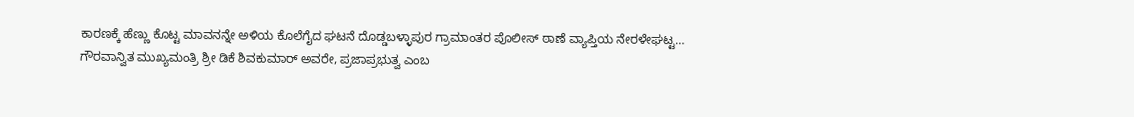ಕಾರಣಕ್ಕೆ ಹೆಣ್ಣು ಕೊಟ್ಟ ಮಾವನನ್ನೇ ಅಳಿಯ ಕೊಲೆಗೈದ ಘಟನೆ ದೊಡ್ಡಬಳ್ಳಾಪುರ ಗ್ರಾಮಾಂತರ ಪೊಲೀಸ್ ಠಾಣೆ ವ್ಯಾಪ್ತಿಯ ನೇರಳೇಘಟ್ಟ…
ಗೌರವಾನ್ವಿತ ಮುಖ್ಯಮಂತ್ರಿ ಶ್ರೀ ಡಿಕೆ ಶಿವಕುಮಾರ್ ಅವರೇ, ಪ್ರಜಾಪ್ರಭುತ್ವ ಎಂಬ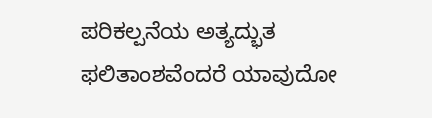ಪರಿಕಲ್ಪನೆಯ ಅತ್ಯದ್ಭುತ ಫಲಿತಾಂಶವೆಂದರೆ ಯಾವುದೋ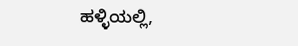ಹಳ್ಳಿಯಲ್ಲಿ,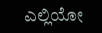ಎಲ್ಲಿಯೋ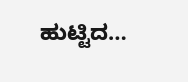ಹುಟ್ಟಿದ…